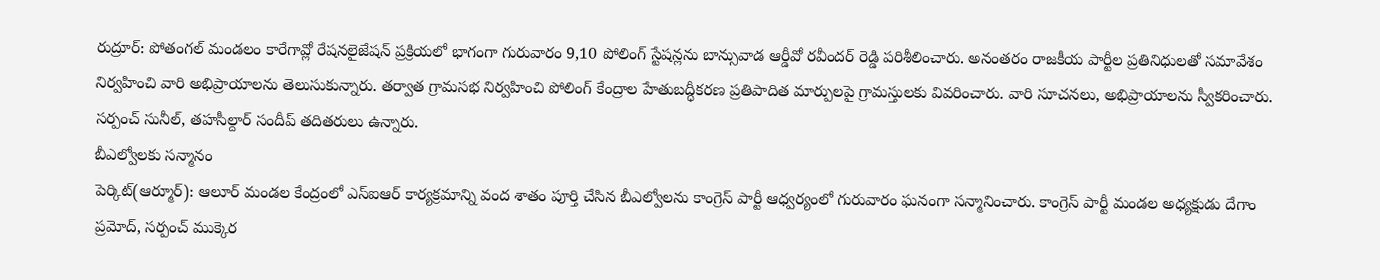రుద్రూర్: పోతంగల్ మండలం కారేగావ్లో రేషనలైజేషన్ ప్రక్రియలో భాగంగా గురువారం 9,10 పోలింగ్ స్టేషన్లను బాన్సువాడ ఆర్డీవో రవీందర్ రెడ్డి పరిశీలించారు. అనంతరం రాజకీయ పార్టీల ప్రతినిధులతో సమావేశం నిర్వహించి వారి అభిప్రాయాలను తెలుసుకున్నారు. తర్వాత గ్రామసభ నిర్వహించి పోలింగ్ కేంద్రాల హేతుబద్ధీకరణ ప్రతిపాదిత మార్పులపై గ్రామస్తులకు వివరించారు. వారి సూచనలు, అభిప్రాయాలను స్వీకరించారు. సర్పంచ్ సునీల్, తహసీల్దార్ సందీప్ తదితరులు ఉన్నారు.
బీఎల్వోలకు సన్మానం
పెర్కిట్(ఆర్మూర్): ఆలూర్ మండల కేంద్రంలో ఎస్ఐఆర్ కార్యక్రమాన్ని వంద శాతం పూర్తి చేసిన బీఎల్వోలను కాంగ్రెస్ పార్టీ ఆధ్వర్యంలో గురువారం ఘనంగా సన్మానించారు. కాంగ్రెస్ పార్టీ మండల అధ్యక్షుడు దేగాం ప్రమోద్, సర్పంచ్ ముక్కెర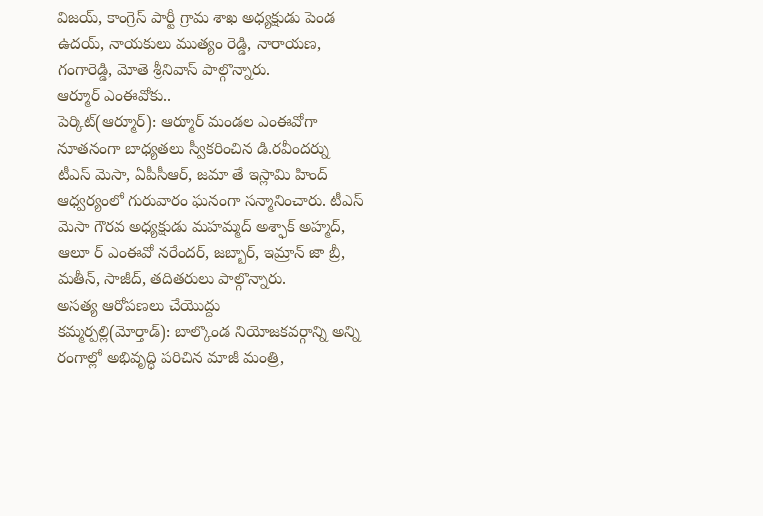విజయ్, కాంగ్రెస్ పార్టీ గ్రామ శాఖ అధ్యక్షుడు పెండ ఉదయ్, నాయకులు ముత్యం రెడ్డి, నారాయణ, గంగారెడ్డి, మోతె శ్రీనివాస్ పాల్గొన్నారు.
ఆర్మూర్ ఎంఈవోకు..
పెర్కిట్(ఆర్మూర్): ఆర్మూర్ మండల ఎంఈవోగా నూతనంగా బాధ్యతలు స్వీకరించిన డి.రవీందర్ను టీఎస్ మెసా, ఏపీసీఆర్, జమా తే ఇస్లామి హింద్ ఆధ్వర్యంలో గురువారం ఘనంగా సన్మానించారు. టీఎస్ మెసా గౌరవ అధ్యక్షుడు మహమ్మద్ అశ్ఫాక్ అహ్మద్, ఆలూ ర్ ఎంఈవో నరేందర్, జబ్బార్, ఇమ్రాన్ జా బ్రీ, మతీన్, సాజీద్, తదితరులు పాల్గొన్నారు.
అసత్య ఆరోపణలు చేయొద్దు
కమ్మర్పల్లి(మోర్తాడ్): బాల్కొండ నియోజకవర్గాన్ని అన్ని రంగాల్లో అభివృద్ధి పరిచిన మాజీ మంత్రి,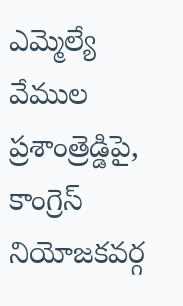ఎమ్మెల్యే వేముల ప్రశాంత్రెడ్డిపై, కాంగ్రెస్ నియోజకవర్గ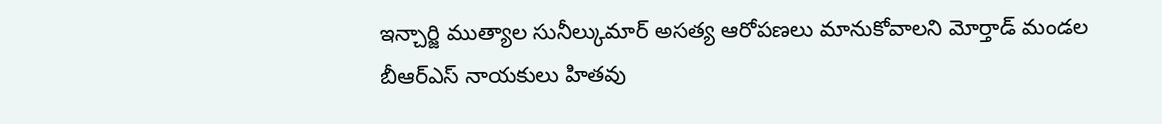ఇన్చార్జి ముత్యాల సునీల్కుమార్ అసత్య ఆరోపణలు మానుకోవాలని మోర్తాడ్ మండల బీఆర్ఎస్ నాయకులు హితవు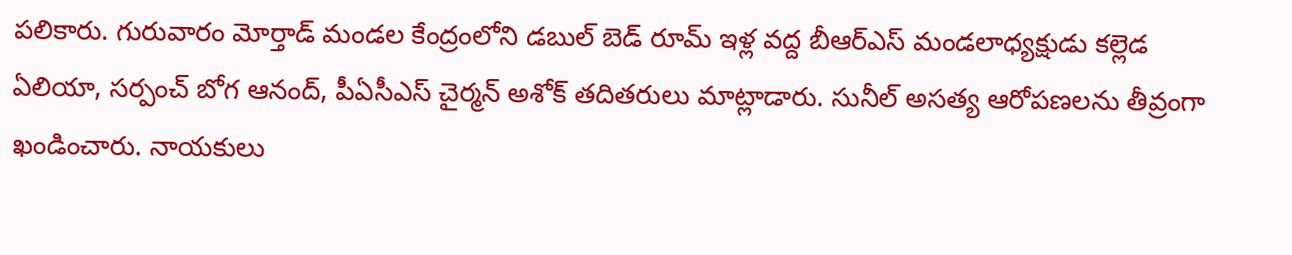పలికారు. గురువారం మోర్తాడ్ మండల కేంద్రంలోని డబుల్ బెడ్ రూమ్ ఇళ్ల వద్ద బీఆర్ఎస్ మండలాధ్యక్షుడు కల్లెడ ఏలియా, సర్పంచ్ బోగ ఆనంద్, పీఏసీఎస్ చైర్మన్ అశోక్ తదితరులు మాట్లాడారు. సునీల్ అసత్య ఆరోపణలను తీవ్రంగా ఖండించారు. నాయకులు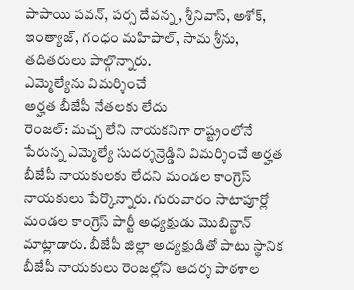పాపాయి పవన్, పర్స దేవన్న, శ్రీనివాస్, అశోక్, ఇంత్యాజ్, గంధం మహిపాల్, సామ శ్రీను, తదితరులు పాల్గొన్నారు.
ఎమ్మెల్యేను విమర్శించే
అర్హత బీజేపీ నేతలకు లేదు
రెంజల్: మచ్చ లేని నాయకనిగా రాష్ట్రంలోనే పేరున్న ఎమ్మెల్యే సుదర్శన్రెడ్డిని విమర్శించే అర్హత బీజేపీ నాయకులకు లేదని మండల కాంగ్రెస్ నాయకులు పేర్కొన్నారు. గురువారం సాటాపూర్లో మండల కాంగ్రెస్ పార్టీ అధ్యక్షుడు మొబిన్ఖాన్ మాట్లాడారు. బీజేపీ జిల్లా అద్యక్షుడితో పాటు స్థానిక బీజేపీ నాయకులు రెంజల్లోని ఆదర్శ పాఠశాల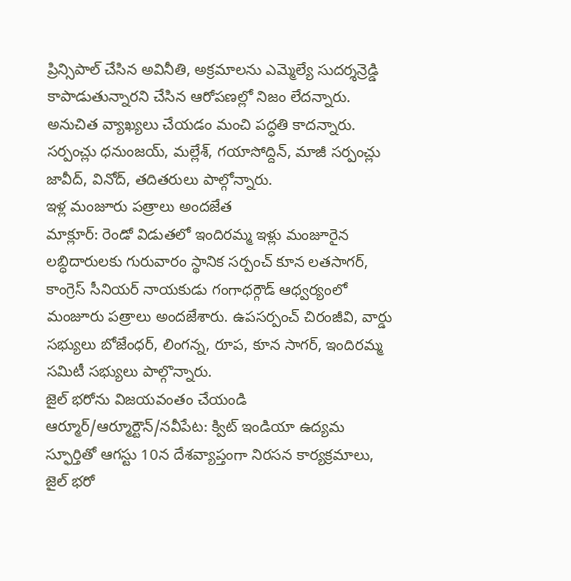ప్రిన్సిపాల్ చేసిన అవినీతి, అక్రమాలను ఎమ్మెల్యే సుదర్శన్రెడ్డి కాపాడుతున్నారని చేసిన ఆరోపణల్లో నిజం లేదన్నారు. అనుచిత వ్యాఖ్యలు చేయడం మంచి పద్ధతి కాదన్నారు. సర్పంచ్లు ధనుంజయ్, మల్లేశ్, గయాసోద్దిన్, మాజీ సర్పంచ్లు జావీద్, వినోద్, తదితరులు పాల్గోన్నారు.
ఇళ్ల మంజూరు పత్రాలు అందజేత
మాక్లూర్: రెండో విడుతలో ఇందిరమ్మ ఇళ్లు మంజూరైన లబ్ధిదారులకు గురువారం స్థానిక సర్పంచ్ కూన లతసాగర్, కాంగ్రెస్ సీనియర్ నాయకుడు గంగాధర్గౌడ్ ఆధ్వర్యంలో మంజూరు పత్రాలు అందజేశారు. ఉపసర్పంచ్ చిరంజీవి, వార్డు సభ్యులు బోజేంధర్, లింగన్న, రూప, కూన సాగర్, ఇందిరమ్మ సమిటీ సభ్యులు పాల్గొన్నారు.
జైల్ భరోను విజయవంతం చేయండి
ఆర్మూర్/ఆర్మూర్టౌన్/నవీపేట: క్విట్ ఇండియా ఉద్యమ స్ఫూర్తితో ఆగస్టు 10న దేశవ్యాప్తంగా నిరసన కార్యక్రమాలు, జైల్ భరో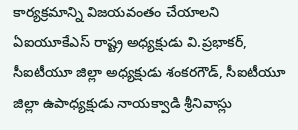కార్యక్రమాన్ని విజయవంతం చేయాలని ఏఐయూకేఎస్ రాష్ట్ర అధ్యక్షుడు వి.ప్రభాకర్, సీఐటీయూ జిల్లా అధ్యక్షుడు శంకరగౌడ్, సీఐటీయూ జిల్లా ఉపాధ్యక్షుడు నాయక్వాడి శ్రీనివాస్లు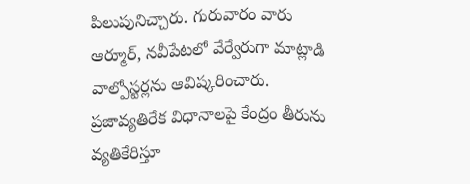పిలుపునిచ్చారు. గురువారం వారు ఆర్మూర్, నవీపేటలో వేర్వేరుగా మాట్లాడి వాల్పోస్టర్లను ఆవిష్కరించారు. ప్రజావ్యతిరేక విధానాలపై కేంద్రం తీరును వ్యతికేరిస్తూ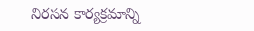నిరసన కార్యక్రమాన్ని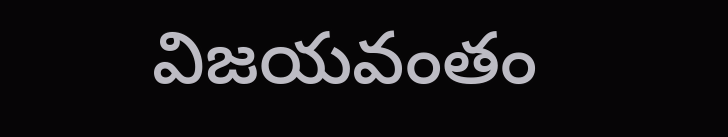విజయవంతం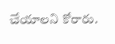చేయాలని కోరారు.